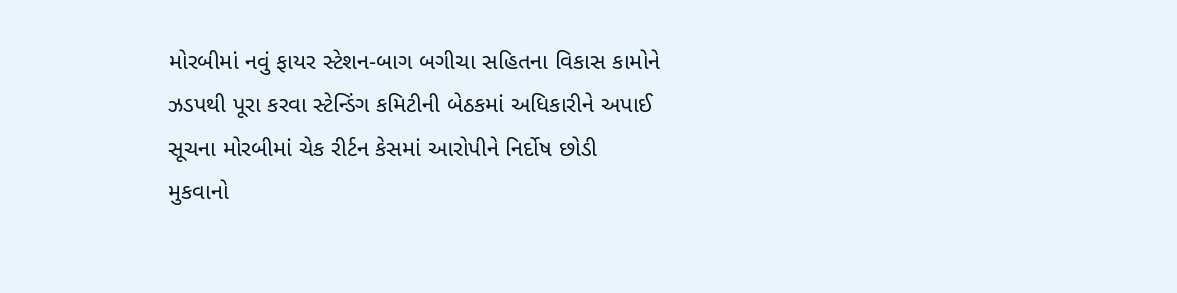મોરબીમાં નવું ફાયર સ્ટેશન-બાગ બગીચા સહિતના વિકાસ કામોને ઝડપથી પૂરા કરવા સ્ટેન્ડિંગ કમિટીની બેઠકમાં અધિકારીને અપાઈ સૂચના મોરબીમાં ચેક રીર્ટન કેસમાં આરોપીને નિર્દોષ છોડી મુકવાનો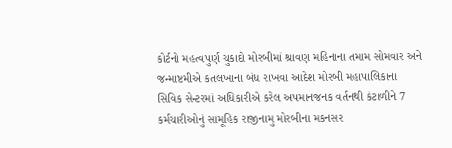કોર્ટનો મહત્વપુર્ણ ચુકાદો મોરબીમાં શ્રાવણ મહિનાના તમામ સોમવાર અને જન્માષ્ટમીએ કતલખાના બંધ રાખવા આદેશ મોરબી મહાપાલિકાના સિવિક સેન્ટરમાં અધિકારીએ કરેલ અપમાનજનક વર્તનથી કંટાળીને 7 કર્મચારીઓનું સામૂહિક રાજીનામુ મોરબીના મકનસર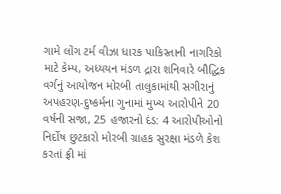ગામે લોંગ ટર્મ વીઝા ધારક પાકિસ્તાની નાગરિકો માટે કેમ્પ, અધ્યયન મંડળ દ્રારા શનિવારે બૌદ્ધિક વર્ગનું આયોજન મોરબી તાલુકામાંથી સગીરાનું અપહરણ-દુષ્કર્મના ગુનામાં મુખ્ય આરોપીને 20 વર્ષની સજા, 25 હજારનો દંડ: 4 આરોપીઓનો નિર્દોષ છુટકારો મોરબી ગ્રાહક સુરક્ષા મંડળે કેશ કરતાં ફ્રી માં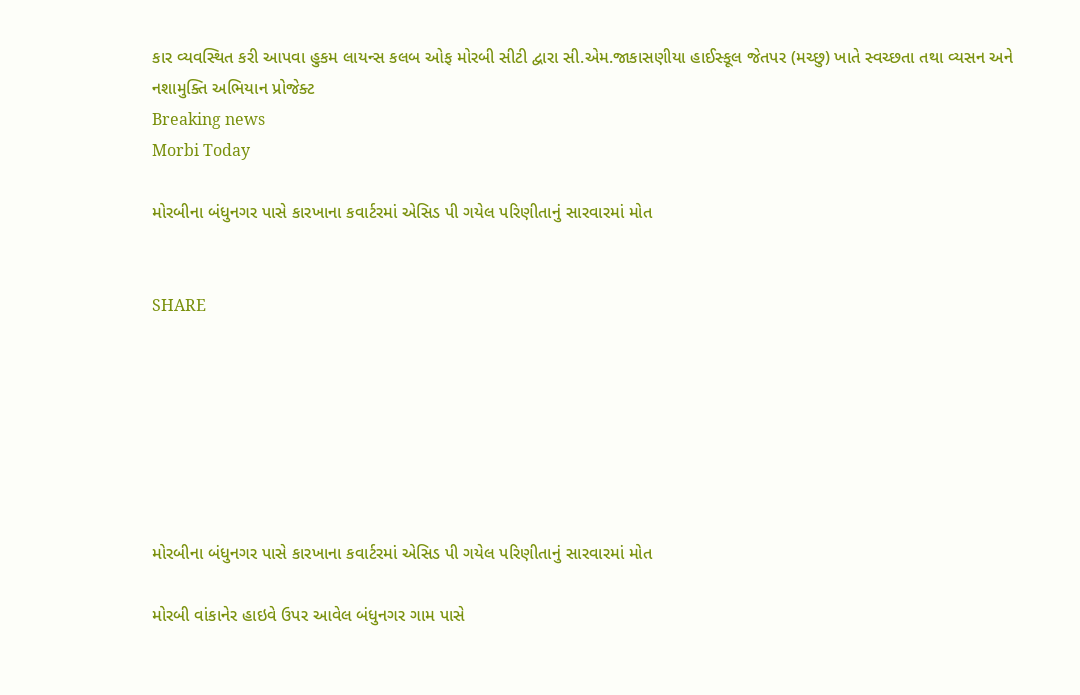કાર વ્યવસ્થિત કરી આપવા હુકમ લાયન્સ કલબ ઓફ મોરબી સીટી દ્વારા સી.એમ.જાકાસણીયા હાઈસ્કૂલ જેતપર (મચ્છુ) ખાતે સ્વચ્છતા તથા વ્યસન અને નશામુક્તિ અભિયાન પ્રોજેક્ટ
Breaking news
Morbi Today

મોરબીના બંધુનગર પાસે કારખાના કવાર્ટરમાં એસિડ પી ગયેલ પરિણીતાનું સારવારમાં મોત


SHARE







મોરબીના બંધુનગર પાસે કારખાના કવાર્ટરમાં એસિડ પી ગયેલ પરિણીતાનું સારવારમાં મોત

મોરબી વાંકાનેર હાઇવે ઉપર આવેલ બંધુનગર ગામ પાસે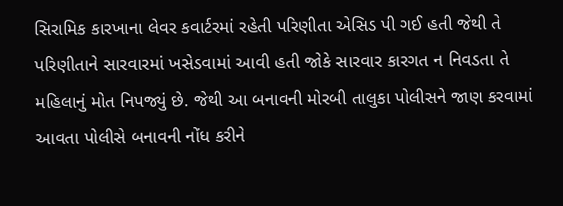સિરામિક કારખાના લેવર કવાર્ટરમાં રહેતી પરિણીતા એસિડ પી ગઈ હતી જેથી તે પરિણીતાને સારવારમાં ખસેડવામાં આવી હતી જોકે સારવાર કારગત ન નિવડતા તે મહિલાનું મોત નિપજ્યું છે. જેથી આ બનાવની મોરબી તાલુકા પોલીસને જાણ કરવામાં આવતા પોલીસે બનાવની નોંધ કરીને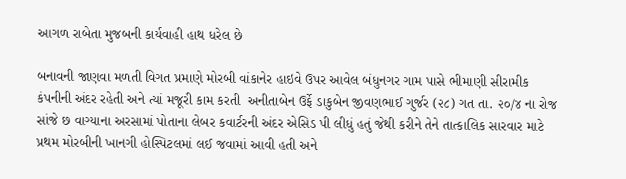આગળ રાબેતા મુજબની કાર્યવાહી હાથ ધરેલ છે

બનાવની જાણવા મળતી વિગત પ્રમાણે મોરબી વાંકાનેર હાઇવે ઉપર આવેલ બંધુનગર ગામ પાસે ભીમાણી સીરામીક કંપનીની અંદર રહેતી અને ત્યાં મજૂરી કામ કરતી  અનીતાબેન ઉર્ફે ડાકુબેન જીવણભાઈ ગુર્જર (૨૮) ગત તા. ૨૦/૪ ના રોજ સાંજે છ વાગ્યાના અરસામાં પોતાના લેબર કવાર્ટરની અંદર એસિડ પી લીધું હતું જેથી કરીને તેને તાત્કાલિક સારવાર માટે પ્રથમ મોરબીની ખાનગી હોસ્પિટલમાં લઈ જવામાં આવી હતી અને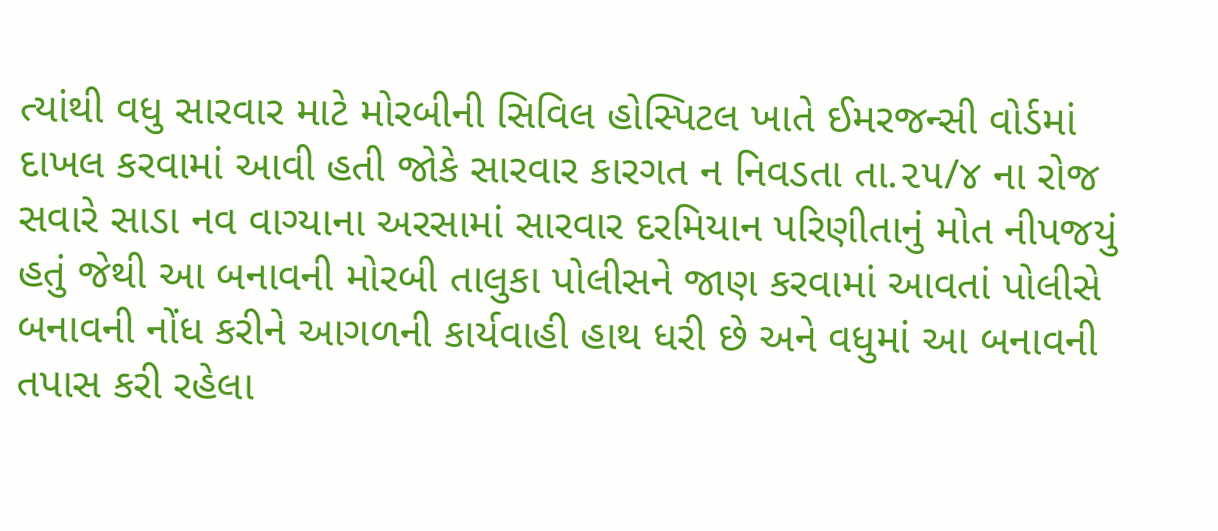ત્યાંથી વધુ સારવાર માટે મોરબીની સિવિલ હોસ્પિટલ ખાતે ઈમરજન્સી વોર્ડમાં દાખલ કરવામાં આવી હતી જોકે સારવાર કારગત ન નિવડતા તા.૨૫/૪ ના રોજ સવારે સાડા નવ વાગ્યાના અરસામાં સારવાર દરમિયાન પરિણીતાનું મોત નીપજયું હતું જેથી આ બનાવની મોરબી તાલુકા પોલીસને જાણ કરવામાં આવતાં પોલીસે બનાવની નોંધ કરીને આગળની કાર્યવાહી હાથ ધરી છે અને વધુમાં આ બનાવની તપાસ કરી રહેલા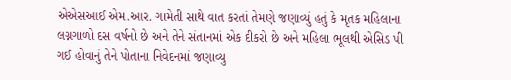એએસઆઈ એમ.આર. ગામેતી સાથે વાત કરતાં તેમણે જણાવ્યું હતું કે મૃતક મહિલાના લગ્નગાળો દસ વર્ષનો છે અને તેને સંતાનમાં એક દીકરો છે અને મહિલા ભૂલથી એસિડ પી ગઈ હોવાનું તેને પોતાના નિવેદનમાં જણાવ્યુ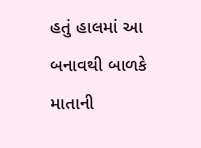હતું હાલમાં આ બનાવથી બાળકે માતાની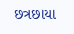છત્રછાયા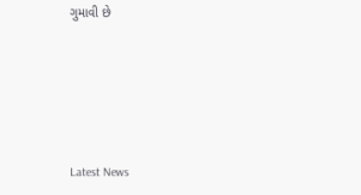ગુમાવી છે






Latest News